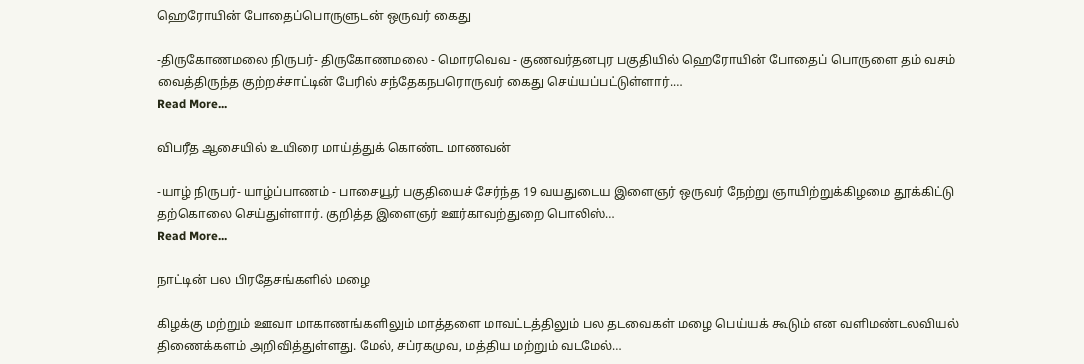ஹெரோயின் போதைப்பொருளுடன் ஒருவர் கைது

-திருகோணமலை நிருபர்- திருகோணமலை - மொரவெவ - குணவர்தனபுர பகுதியில் ஹெரோயின் போதைப் பொருளை தம் வசம் வைத்திருந்த குற்றச்சாட்டின் பேரில் சந்தேகநபரொருவர் கைது செய்யப்பட்டுள்ளார்.…
Read More...

விபரீத ஆசையில் உயிரை மாய்த்துக் கொண்ட மாணவன்

-யாழ் நிருபர்- யாழ்ப்பாணம் - பாசையூர் பகுதியைச் சேர்ந்த 19 வயதுடைய இளைஞர் ஒருவர் நேற்று ஞாயிற்றுக்கிழமை தூக்கிட்டு தற்கொலை செய்துள்ளார். குறித்த இளைஞர் ஊர்காவற்துறை பொலிஸ்…
Read More...

நாட்டின் பல பிரதேசங்களில் மழை

கிழக்கு மற்றும் ஊவா மாகாணங்களிலும் மாத்தளை மாவட்டத்திலும் பல தடவைகள் மழை பெய்யக் கூடும் என வளிமண்டலவியல் திணைக்களம் அறிவித்துள்ளது. மேல், சப்ரகமுவ, மத்திய மற்றும் வடமேல்…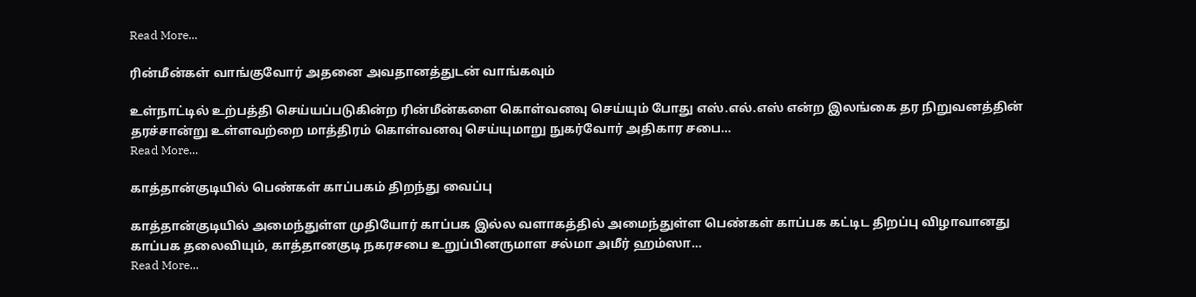Read More...

ரின்மீன்கள் வாங்குவோர் அதனை அவதானத்துடன் வாங்கவும்

உள்நாட்டில் உற்பத்தி செய்யப்படுகின்ற ரின்மீன்களை கொள்வனவு செய்யும் போது எஸ்.எல்.எஸ் என்ற இலங்கை தர நிறுவனத்தின் தரச்சான்று உள்ளவற்றை மாத்திரம் கொள்வனவு செய்யுமாறு நுகர்வோர் அதிகார சபை…
Read More...

காத்தான்குடியில் பெண்கள் காப்பகம் திறந்து வைப்பு

காத்தான்குடியில் அமைந்துள்ள முதியோர் காப்பக இல்ல வளாகத்தில் அமைந்துள்ள பெண்கள் காப்பக கட்டிட திறப்பு விழாவானது காப்பக தலைவியும், காத்தானகுடி நகரசபை உறுப்பினருமாள சல்மா அமீர் ஹம்ஸா…
Read More...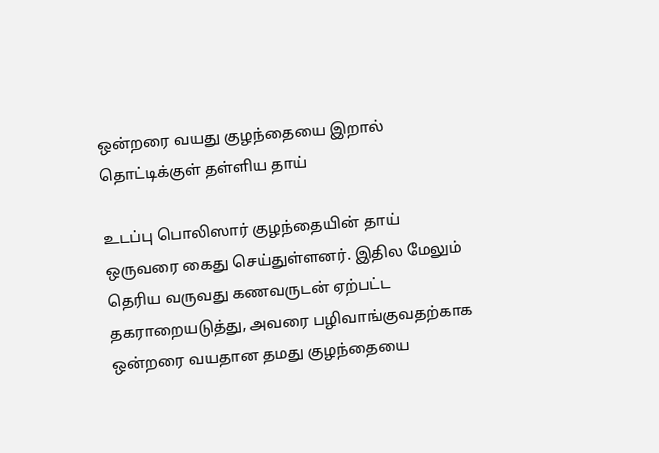ஒன்றரை வயது குழந்தையை இறால் தொட்டிக்குள் தள்ளிய தாய்

உடப்பு பொலிஸார் குழந்தையின் தாய் ஒருவரை கைது செய்துள்ளனர். இதில மேலும் தெரிய வருவது கணவருடன் ஏற்பட்ட தகராறையடுத்து, அவரை பழிவாங்குவதற்காக ஒன்றரை வயதான தமது குழந்தையை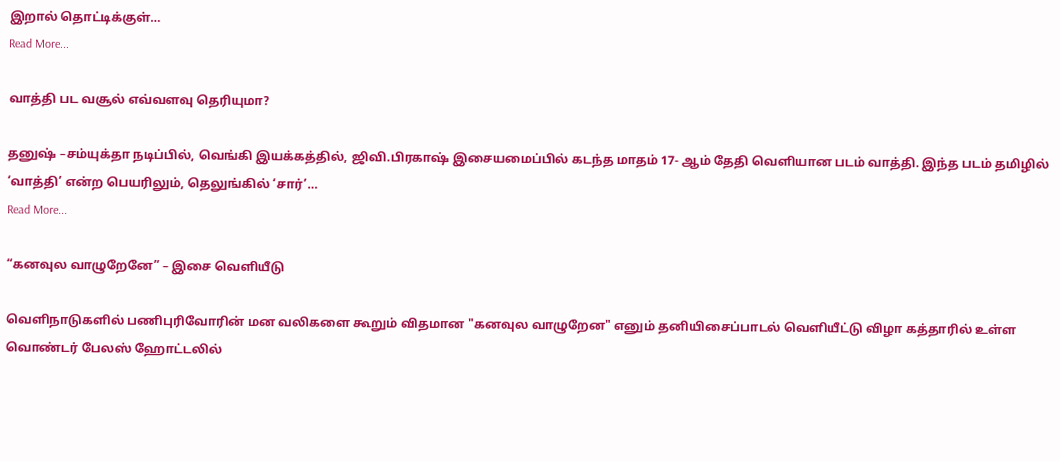இறால் தொட்டிக்குள்…
Read More...

வாத்தி பட வசூல் எவ்வளவு தெரியுமா?

தனுஷ் –சம்யுக்தா நடிப்பில், வெங்கி இயக்கத்தில், ஜிவி.பிரகாஷ் இசையமைப்பில் கடந்த மாதம் 17- ஆம் தேதி வெளியான படம் வாத்தி. இந்த படம் தமிழில் ‘வாத்தி’ என்ற பெயரிலும், தெலுங்கில் ‘சார்’…
Read More...

“கனவுல வாழுறேனே” – இசை வெளியீடு

வெளிநாடுகளில் பணிபுரிவோரின் மன வலிகளை கூறும் விதமான "கனவுல வாழுறேன" எனும் தனியிசைப்பாடல் வெளியீட்டு விழா கத்தாரில் உள்ள வொண்டர் பேலஸ் ஹோட்டலில்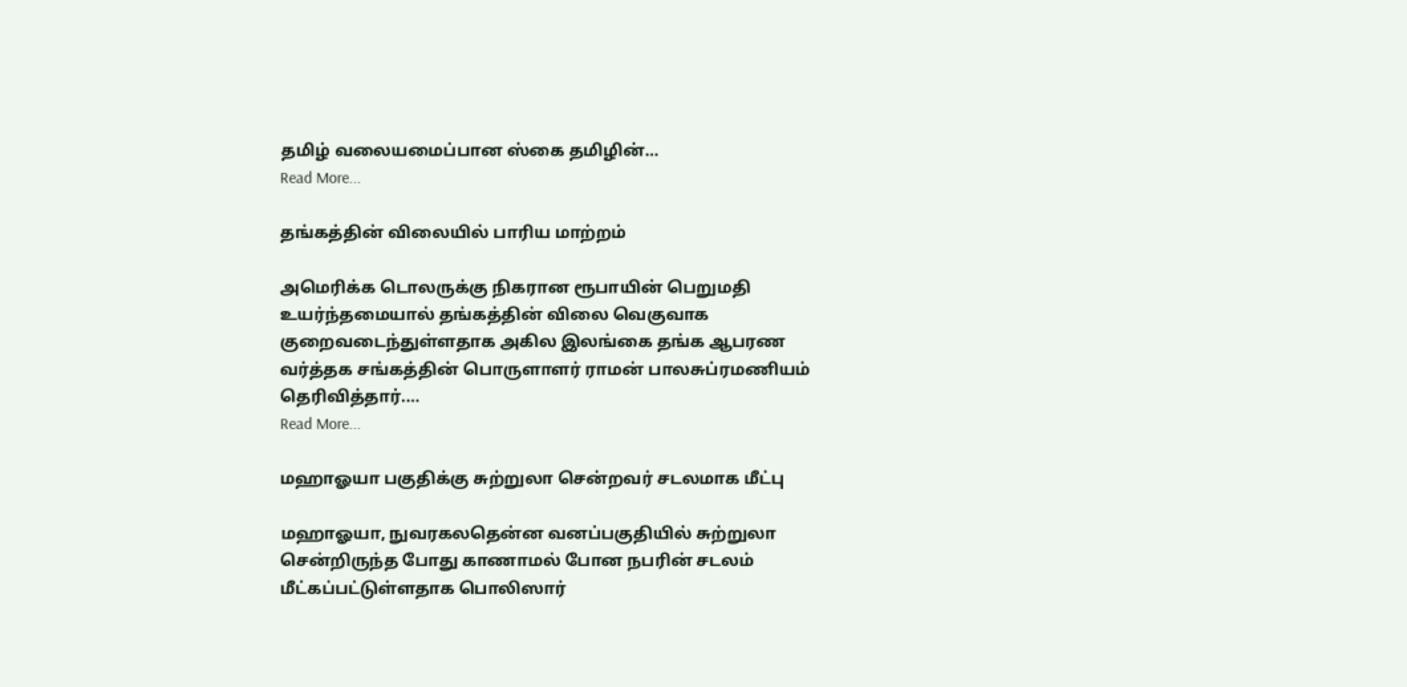தமிழ் வலையமைப்பான ஸ்கை தமிழின்…
Read More...

தங்கத்தின் விலையில் பாரிய மாற்றம்

அமெரிக்க டொலருக்கு நிகரான ரூபாயின் பெறுமதி உயர்ந்தமையால் தங்கத்தின் விலை வெகுவாக குறைவடைந்துள்ளதாக அகில இலங்கை தங்க ஆபரண வர்த்தக சங்கத்தின் பொருளாளர் ராமன் பாலசுப்ரமணியம் தெரிவித்தார்.…
Read More...

மஹாஓயா பகுதிக்கு சுற்றுலா சென்றவர் சடலமாக மீட்பு

மஹாஓயா, நுவரகலதென்ன வனப்பகுதியில் சுற்றுலா சென்றிருந்த போது காணாமல் போன நபரின் சடலம் மீட்கப்பட்டுள்ளதாக பொலிஸார்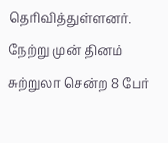தெரிவித்துள்ளனர். நேற்று முன் தினம்  சுற்றுலா சென்ற 8 பேர்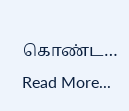கொண்ட…
Read More...